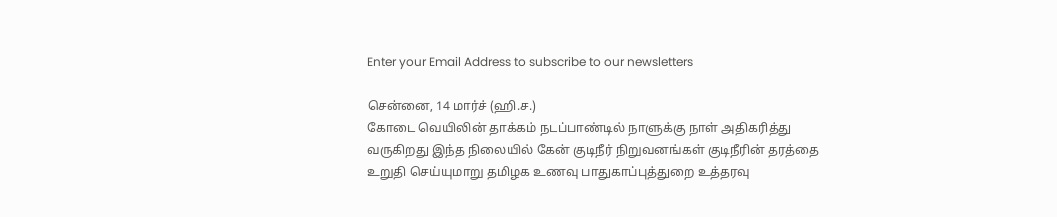Enter your Email Address to subscribe to our newsletters

சென்னை, 14 மார்ச் (ஹி.ச.)
கோடை வெயிலின் தாக்கம் நடப்பாண்டில் நாளுக்கு நாள் அதிகரித்து வருகிறது இந்த நிலையில் கேன் குடிநீர் நிறுவனங்கள் குடிநீரின் தரத்தை உறுதி செய்யுமாறு தமிழக உணவு பாதுகாப்புத்துறை உத்தரவு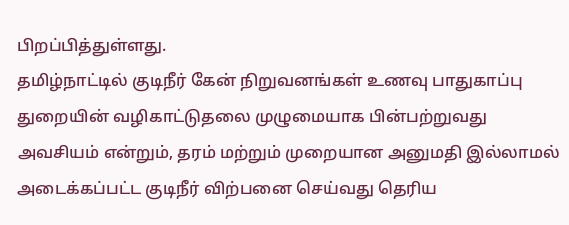பிறப்பித்துள்ளது.
தமிழ்நாட்டில் குடிநீர் கேன் நிறுவனங்கள் உணவு பாதுகாப்பு துறையின் வழிகாட்டுதலை முழுமையாக பின்பற்றுவது அவசியம் என்றும், தரம் மற்றும் முறையான அனுமதி இல்லாமல் அடைக்கப்பட்ட குடிநீர் விற்பனை செய்வது தெரிய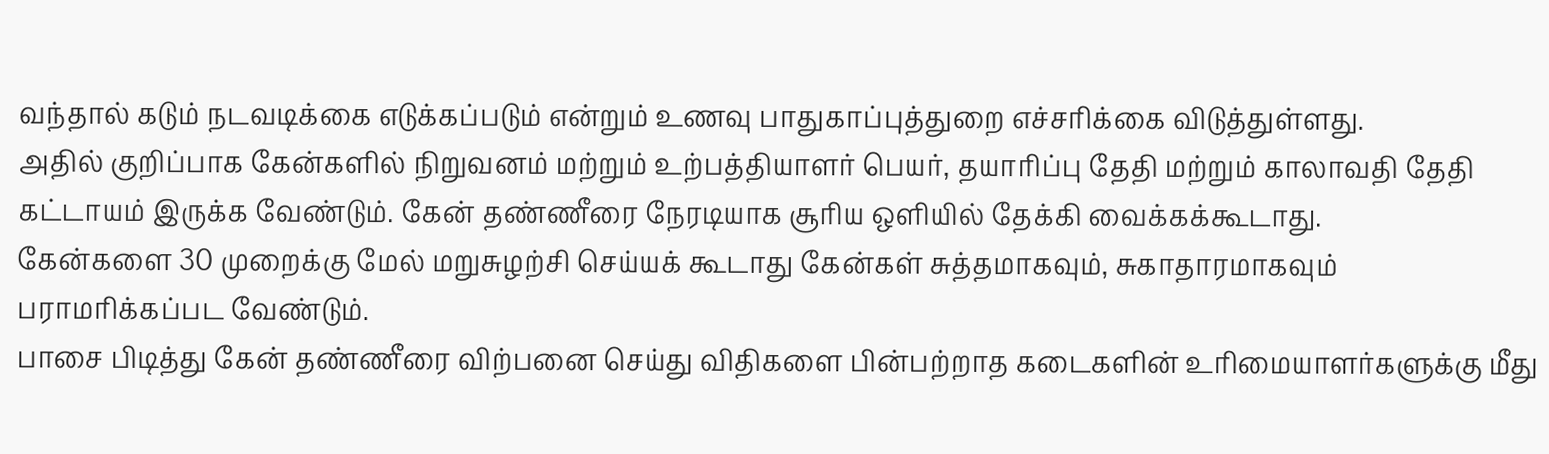வந்தால் கடும் நடவடிக்கை எடுக்கப்படும் என்றும் உணவு பாதுகாப்புத்துறை எச்சரிக்கை விடுத்துள்ளது.
அதில் குறிப்பாக கேன்களில் நிறுவனம் மற்றும் உற்பத்தியாளர் பெயர், தயாரிப்பு தேதி மற்றும் காலாவதி தேதி கட்டாயம் இருக்க வேண்டும். கேன் தண்ணீரை நேரடியாக சூரிய ஒளியில் தேக்கி வைக்கக்கூடாது.
கேன்களை 30 முறைக்கு மேல் மறுசுழற்சி செய்யக் கூடாது கேன்கள் சுத்தமாகவும், சுகாதாரமாகவும் பராமரிக்கப்பட வேண்டும்.
பாசை பிடித்து கேன் தண்ணீரை விற்பனை செய்து விதிகளை பின்பற்றாத கடைகளின் உரிமையாளர்களுக்கு மீது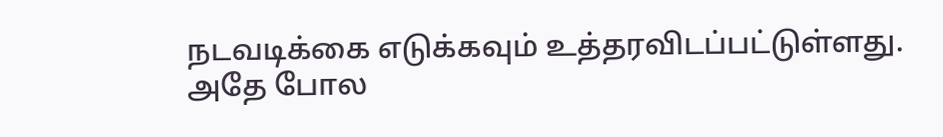நடவடிக்கை எடுக்கவும் உத்தரவிடப்பட்டுள்ளது.
அதே போல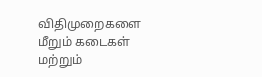விதிமுறைகளை மீறும் கடைகள் மற்றும்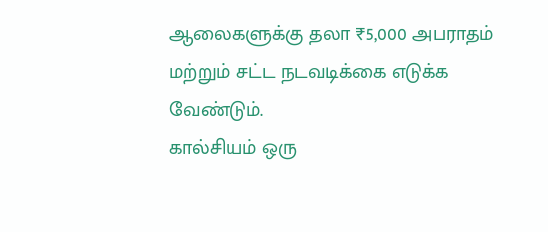ஆலைகளுக்கு தலா ₹5,000 அபராதம் மற்றும் சட்ட நடவடிக்கை எடுக்க வேண்டும்.
கால்சியம் ஒரு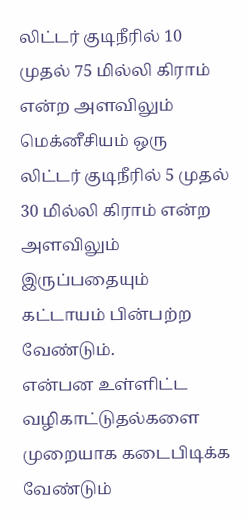லிட்டர் குடிநீரில் 10 முதல் 75 மில்லி கிராம் என்ற அளவிலும் மெக்னீசியம் ஒரு லிட்டர் குடிநீரில் 5 முதல் 30 மில்லி கிராம் என்ற அளவிலும் இருப்பதையும் கட்டாயம் பின்பற்ற வேண்டும்.
என்பன உள்ளிட்ட வழிகாட்டுதல்களை முறையாக கடைபிடிக்க வேண்டும்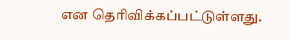என தெரிவிக்கப்பட்டுள்ளது.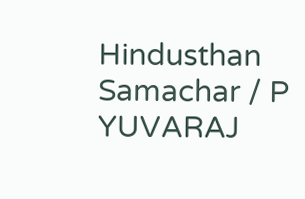Hindusthan Samachar / P YUVARAJ